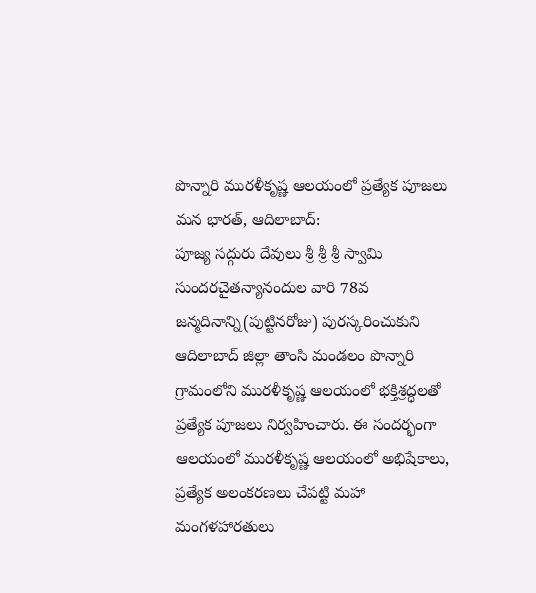పొన్నారి మురళీకృష్ణ ఆలయంలో ప్రత్యేక పూజలు
మన భారత్, ఆదిలాబాద్:
పూజ్య సద్గురు దేవులు శ్రీ శ్రీ శ్రీ స్వామి సుందరచైతన్యానందుల వారి 78వ జన్మదినాన్ని(పుట్టినరోజు) పురస్కరించుకుని ఆదిలాబాద్ జిల్లా తాంసి మండలం పొన్నారి గ్రామంలోని మురళీకృష్ణ ఆలయంలో భక్తిశ్రద్ధలతో ప్రత్యేక పూజలు నిర్వహించారు. ఈ సందర్భంగా ఆలయంలో మురళీకృష్ణ ఆలయంలో అభిషేకాలు, ప్రత్యేక అలంకరణలు చేపట్టి మహా మంగళహారతులు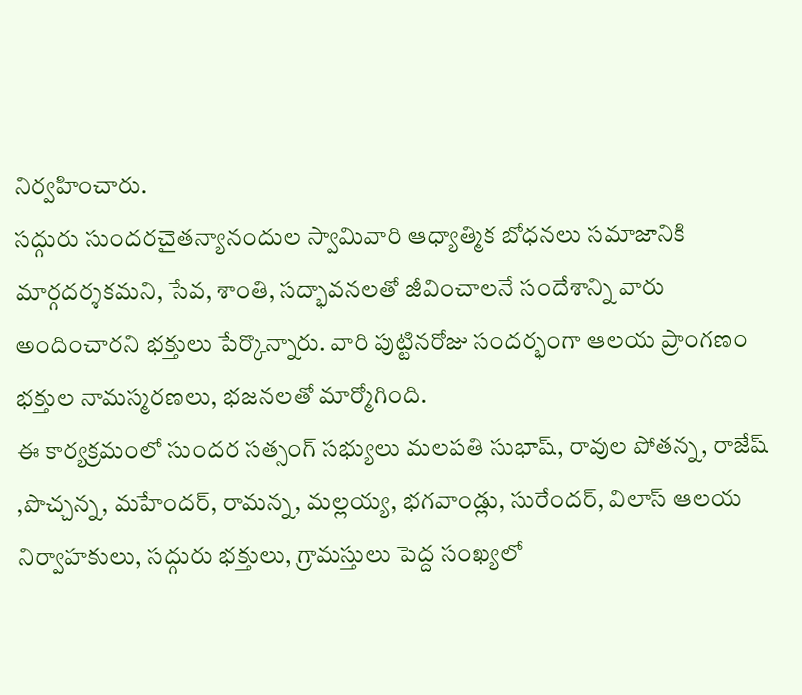నిర్వహించారు.
సద్గురు సుందరచైతన్యానందుల స్వామివారి ఆధ్యాత్మిక బోధనలు సమాజానికి మార్గదర్శకమని, సేవ, శాంతి, సద్భావనలతో జీవించాలనే సందేశాన్ని వారు అందించారని భక్తులు పేర్కొన్నారు. వారి పుట్టినరోజు సందర్భంగా ఆలయ ప్రాంగణం భక్తుల నామస్మరణలు, భజనలతో మార్మోగింది.
ఈ కార్యక్రమంలో సుందర సత్సంగ్ సభ్యులు మలపతి సుభాష్, రావుల పోతన్న, రాజేష్ ,పొచ్చన్న, మహేందర్, రామన్న, మల్లయ్య, భగవాండ్లు, సురేందర్, విలాస్ ఆలయ నిర్వాహకులు, సద్గురు భక్తులు, గ్రామస్తులు పెద్ద సంఖ్యలో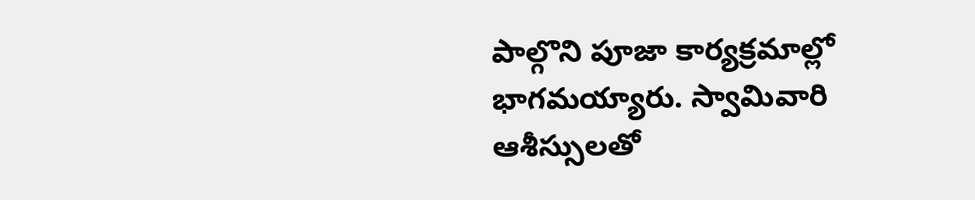పాల్గొని పూజా కార్యక్రమాల్లో భాగమయ్యారు. స్వామివారి ఆశీస్సులతో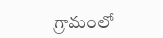గ్రామంలో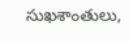సుఖశాంతులు,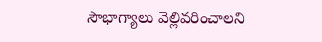సౌభాగ్యాలు వెల్లివరించాలని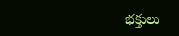భక్తులు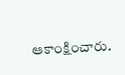ఆకాంక్షించారు.